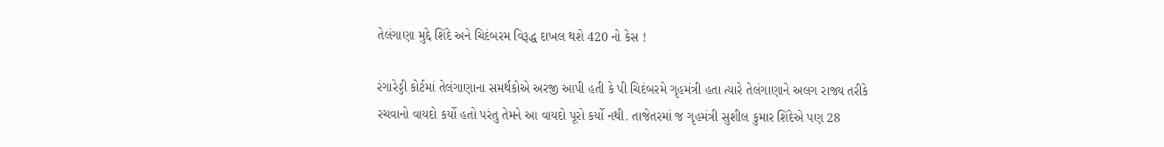તેલંગાણા મુદ્દે શિંદે અને ચિદંબરમ વિરૂદ્ધ દાખલ થશે 420 નો કેસ !

રંગારેડ્ડી કોર્ટમાં તેલંગાણાના સમર્થકોએ અરજી આપી હતી કે પી ચિદંબરમે ગૃહમંત્રી હતા ત્યારે તેલંગાણાને અલગ રાજ્ય તરીકે રચવાનો વાયદો કર્યો હતો પરંતુ તેમને આ વાયદો પૂરો કર્યો નથી. તાજેતરમાં જ ગૃહમંત્રી સુશીલ કુમાર શિંદેએ પણ 28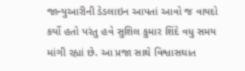જાન્યુઆરીની ડેડલાઇન આપતાં આવો જ વાયદો કર્યો હતો પરંતુ હવે સુશિલ કુમાર શિંદે વધુ સમય માંગી રહ્યાં છે. આ પ્રજા સાથે વિશ્વાસઘાત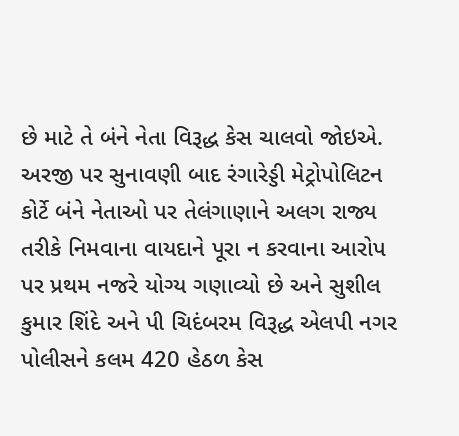છે માટે તે બંને નેતા વિરૂદ્ધ કેસ ચાલવો જોઇએ.
અરજી પર સુનાવણી બાદ રંગારેડ્ડી મેટ્રોપોલિટન કોર્ટે બંને નેતાઓ પર તેલંગાણાને અલગ રાજ્ય તરીકે નિમવાના વાયદાને પૂરા ન કરવાના આરોપ પર પ્રથમ નજરે યોગ્ય ગણાવ્યો છે અને સુશીલ કુમાર શિંદે અને પી ચિદંબરમ વિરૂદ્ધ એલપી નગર પોલીસને કલમ 420 હેઠળ કેસ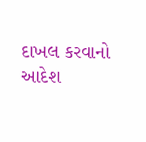દાખલ કરવાનો આદેશ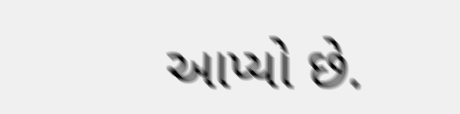આપ્યો છે.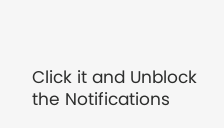Click it and Unblock the Notifications